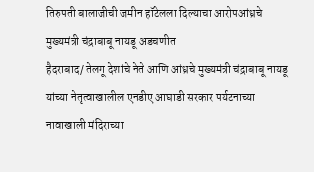तिरुपती बालाजीची जमीन हॉटेलला दिल्याचा आरोपआंध्रचे मुख्यमंत्री चंद्राबाबू नायडू अडचणीत
हैदराबाद/ तेलगू देशांचे नेते आणि आंध्रचे मुख्यमंत्री चंद्राबाबू नायडू यांच्या नेतृत्वाखालील एनडीए आघाडी सरकार पर्यटनाच्या नावाखाली मंदिराच्या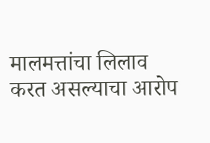मालमत्तांचा लिलाव करत असल्याचा आरोप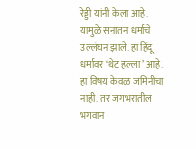रेड्डी यांनी केला आहे. यामुळे सनातन धर्माचे उल्लंघन झाले. हा हिंदू धर्मावर ‘थेट हल्ला’ आहे. हा विषय केवळ जमिनीचा नाही. तर जगभरातील भगवान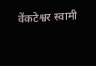वेंकटेश्वर स्वामी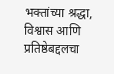भक्तांच्या श्रद्धा, विश्वास आणि प्रतिष्ठेबद्दलचा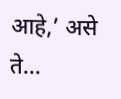आहे,’ असे ते…